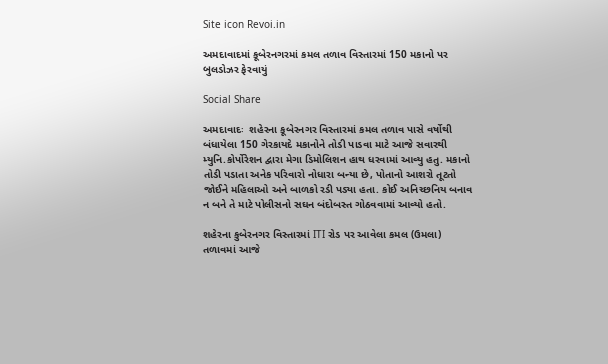Site icon Revoi.in

અમદાવાદમાં કૂબેરનગરમાં કમલ તળાવ વિસ્તારમાં 150 મકાનો પર બુલડોઝર ફેરવાયું

Social Share

અમદાવાદઃ  શહેરના કૂબેરનગર વિસ્તારમાં કમલ તળાવ પાસે વર્ષોથી બંધાયેલા 150 ગેરકાયદે મકાનોને તોડી પાડવા માટે આજે સવારથી મ્યુનિ.કોર્પોરેશન દ્વારા મેગા ડિમોલિશન હાથ ધરવામાં આવ્યુ હતુ. મકાનો તોડી પડાતા અનેક પરિવારો નોધારા બન્યા છે, પોતાનો આશરો તૂટતો જોઈને મહિલાઓ અને બાળકો રડી પડ્યા હતા. કોઈ અનિચ્છનિય બનાવ ન બને તે માટે પોલીસનો સઘન બંદોબસ્ત ગોઠવવામાં આવ્યો હતો.

શહેરના કુબેરનગર વિસ્તારમાં ITI રોડ પર આવેલા કમલ (ઉમલા) તળાવમાં આજે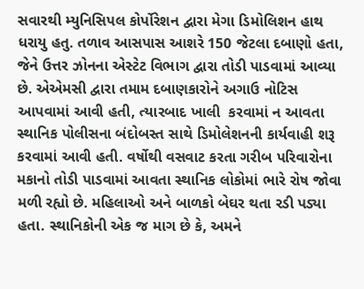સવારથી મ્યુનિસિપલ કોર્પોરેશન દ્વારા મેગા ડિમોલિશન હાથ ધરાયુ હતુ. તળાવ આસપાસ આશરે 150 જેટલા દબાણો હતા, જેને ઉત્તર ઝોનના એસ્ટેટ વિભાગ દ્વારા તોડી પાડવામાં આવ્યા છે. એએમસી દ્વારા તમામ દબાણકારોને અગાઉ નોટિસ આપવામાં આવી હતી, ત્યારબાદ ખાલી  કરવામાં ન આવતા સ્થાનિક પોલીસના બંદોબસ્ત સાથે ડિમોલેશનની કાર્યવાહી શરૂ કરવામાં આવી હતી. વર્ષોથી વસવાટ કરતા ગરીબ પરિવારોના મકાનો તોડી પાડવામાં આવતા સ્થાનિક લોકોમાં ભારે રોષ જોવા મળી રહ્યો છે. મહિલાઓ અને બાળકો બેઘર થતા રડી પડ્યા હતા. સ્થાનિકોની એક જ માગ છે કે, અમને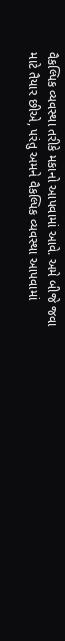વૈકલ્પિક વ્યવસ્થા તરીકે મકાનો આપવામાં આવે. અમે બીજે જવા માટે તૈયાર છીએ, પરંતુ અમને વૈકલ્પિક વ્યવસ્થા આપવામાં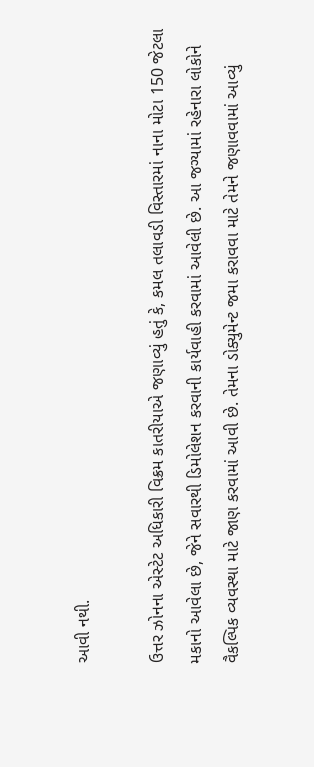આવી નથી.

ઉત્તર ઝોનના એસ્ટેટ અધિકારી વિક્રમ કાતરીયાએ જણાવ્યું હતું કે, કમલ તલાવડી વિસ્તારમાં નાના મોટા 150 જેટલા મકાનો આવેલા છે, જેને સવારથી ડિમોલેશન કરવાની કાર્યવાહી કરવામાં આવેલી છે. આ જગ્યામાં રહેનારા લોકોને વૈકલ્પિક વ્યવસ્થા માટે જાણ કરવામાં આવી છે. તેમના ડોક્યુમેન્ટ જમા કરાવવા માટે તેમને જણાવવામાં આવ્યું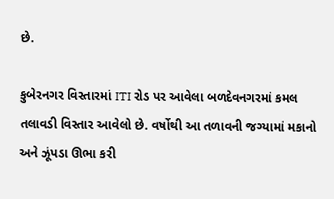છે.

કુબેરનગર વિસ્તારમાં ITI રોડ પર આવેલા બળદેવનગરમાં કમલ તલાવડી વિસ્તાર આવેલો છે. વર્ષોથી આ તળાવની જગ્યામાં મકાનો અને ઝૂંપડા ઊભા કરી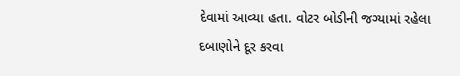દેવામાં આવ્યા હતા. વોટર બોડીની જગ્યામાં રહેલા દબાણોને દૂર કરવા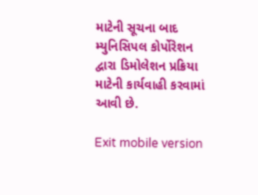માટેની સૂચના બાદ મ્યુનિસિપલ કોર્પોરેશન દ્વારા ડિમોલેશન પ્રક્રિયા માટેની કાર્યવાહી કરવામાં આવી છે.

Exit mobile version